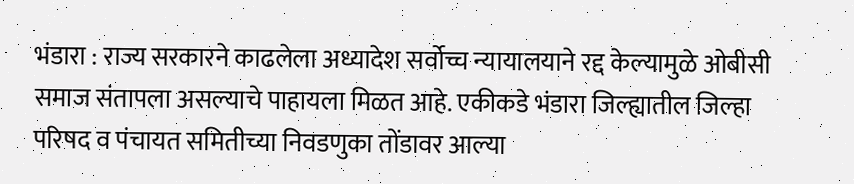भंडारा : राज्य सरकारने काढलेला अध्यादेश सर्वोच्च न्यायालयाने रद्द केल्यामुळे ओबीसी समाज संतापला असल्याचे पाहायला मिळत आहे. एकीकडे भंडारा जिल्ह्यातील जिल्हा परिषद व पंचायत समितीच्या निवडणुका तोंडावर आल्या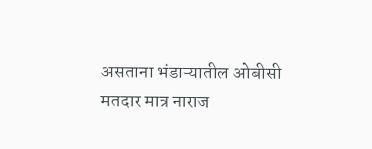असताना भंडाऱ्यातील ओबीसी मतदार मात्र नाराज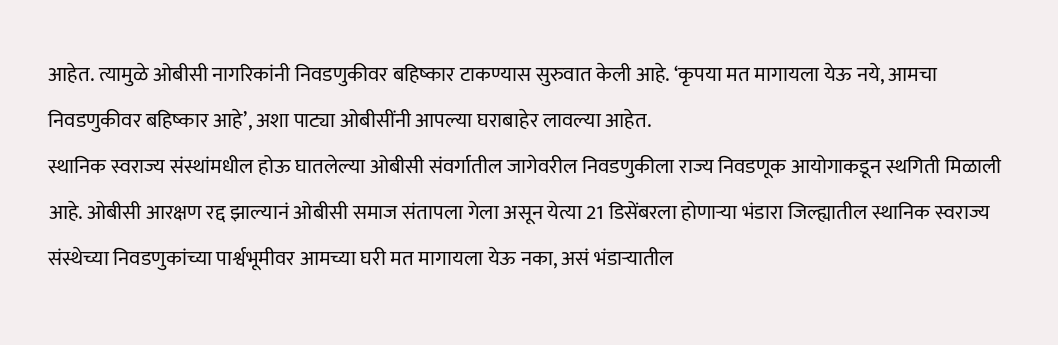आहेत. त्यामुळे ओबीसी नागरिकांनी निवडणुकीवर बहिष्कार टाकण्यास सुरुवात केली आहे. ‘कृपया मत मागायला येऊ नये, आमचा निवडणुकीवर बहिष्कार आहे’, अशा पाट्या ओबीसींनी आपल्या घराबाहेर लावल्या आहेत.
स्थानिक स्वराज्य संस्थांमधील होऊ घातलेल्या ओबीसी संवर्गातील जागेवरील निवडणुकीला राज्य निवडणूक आयोगाकडून स्थगिती मिळाली आहे. ओबीसी आरक्षण रद्द झाल्यानं ओबीसी समाज संतापला गेला असून येत्या 21 डिसेंबरला होणाऱ्या भंडारा जिल्ह्यातील स्थानिक स्वराज्य संस्थेच्या निवडणुकांच्या पार्श्वभूमीवर आमच्या घरी मत मागायला येऊ नका, असं भंडाऱ्यातील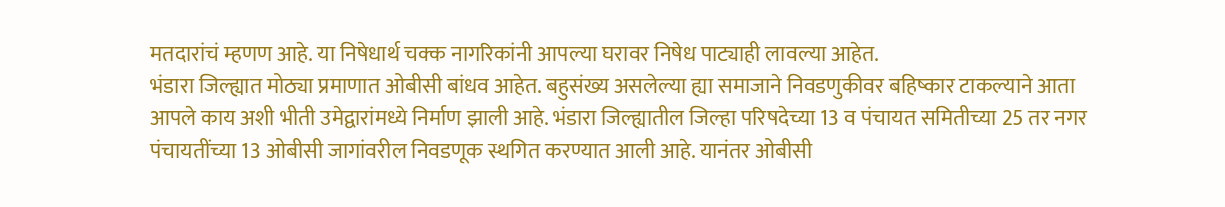मतदारांचं म्हणण आहे. या निषेधार्थ चक्क नागरिकांनी आपल्या घरावर निषेध पाट्याही लावल्या आहेत.
भंडारा जिल्ह्यात मोठ्या प्रमाणात ओबीसी बांधव आहेत. बहुसंख्य असलेल्या ह्या समाजाने निवडणुकीवर बहिष्कार टाकल्याने आता आपले काय अशी भीती उमेद्वारांमध्ये निर्माण झाली आहे. भंडारा जिल्ह्यातील जिल्हा परिषदेच्या 13 व पंचायत समितीच्या 25 तर नगर पंचायतींच्या 13 ओबीसी जागांवरील निवडणूक स्थगित करण्यात आली आहे. यानंतर ओबीसी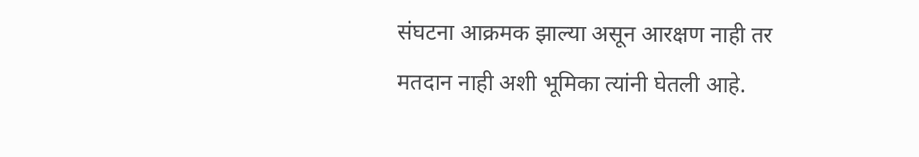संघटना आक्रमक झाल्या असून आरक्षण नाही तर मतदान नाही अशी भूमिका त्यांनी घेतली आहे.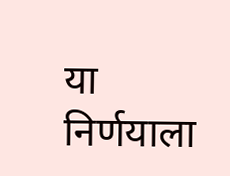या निर्णयाला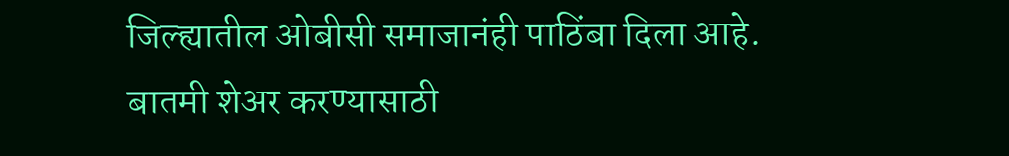जिल्ह्यातील ओबीसी समाजानंही पाठिंबा दिला आहे.
बातमी शेअर करण्यासाठी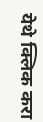येथे क्लिक करा